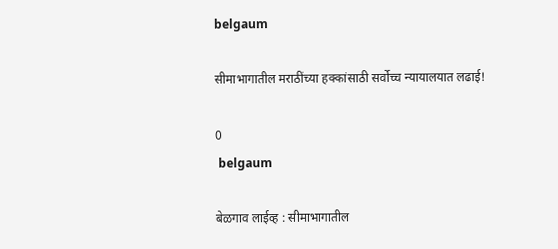belgaum

सीमाभागातील मराठींच्या हक्कांसाठी सर्वोच्च न्यायालयात लढाई!

0
 belgaum

बेळगाव लाईव्ह : सीमाभागातील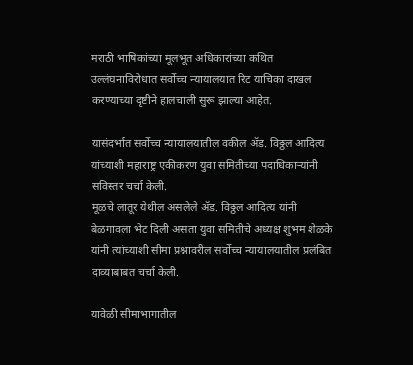मराठी भाषिकांच्या मूलभूत अधिकारांच्या कथित उल्लंघनाविरोधात सर्वोच्च न्यायालयात रिट याचिका दाखल करण्याच्या दृष्टीने हालचाली सुरू झाल्या आहेत.

यासंदर्भात सर्वोच्च न्यायालयातील वकील ॲड. विठ्ठल आदित्य यांच्याशी महाराष्ट्र एकीकरण युवा समितीच्या पदाधिकाऱ्यांनी सविस्तर चर्चा केली.
मूळचे लातूर येथील असलेले ॲड. विठ्ठल आदित्य यांनी बेळगावला भेट दिली असता युवा समितीचे अध्यक्ष शुभम शेळके यांनी त्यांच्याशी सीमा प्रश्नावरील सर्वोच्च न्यायालयातील प्रलंबित दाव्याबाबत चर्चा केली.

यावेळी सीमाभागातील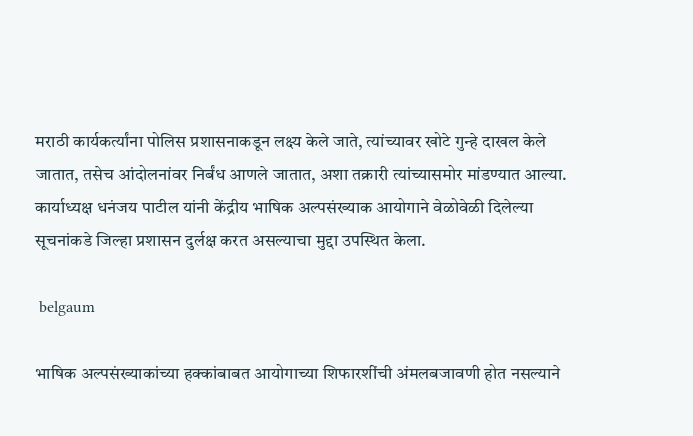मराठी कार्यकर्त्यांना पोलिस प्रशासनाकडून लक्ष्य केले जाते, त्यांच्यावर खोटे गुन्हे दाखल केले जातात, तसेच आंदोलनांवर निर्बंध आणले जातात, अशा तक्रारी त्यांच्यासमोर मांडण्यात आल्या.
कार्याध्यक्ष धनंजय पाटील यांनी केंद्रीय भाषिक अल्पसंख्याक आयोगाने वेळोवेळी दिलेल्या सूचनांकडे जिल्हा प्रशासन दुर्लक्ष करत असल्याचा मुद्दा उपस्थित केला.

 belgaum

भाषिक अल्पसंख्याकांच्या हक्कांबाबत आयोगाच्या शिफारशींची अंमलबजावणी होत नसल्याने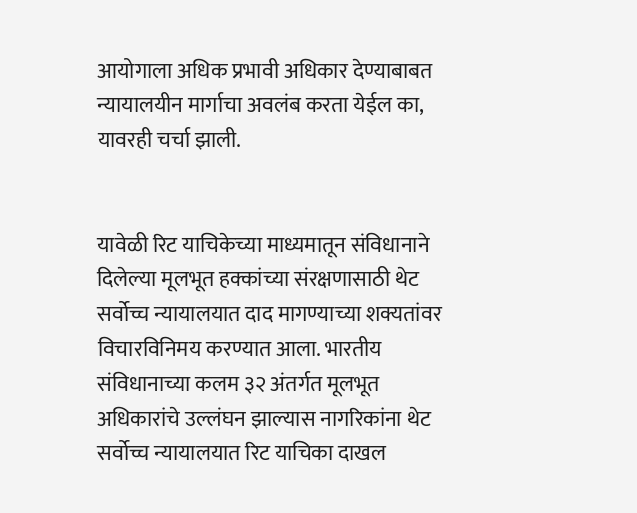आयोगाला अधिक प्रभावी अधिकार देण्याबाबत न्यायालयीन मार्गाचा अवलंब करता येईल का, यावरही चर्चा झाली.


यावेळी रिट याचिकेच्या माध्यमातून संविधानाने दिलेल्या मूलभूत हक्कांच्या संरक्षणासाठी थेट सर्वोच्च न्यायालयात दाद मागण्याच्या शक्यतांवर विचारविनिमय करण्यात आला. भारतीय संविधानाच्या कलम ३२ अंतर्गत मूलभूत अधिकारांचे उल्लंघन झाल्यास नागरिकांना थेट सर्वोच्च न्यायालयात रिट याचिका दाखल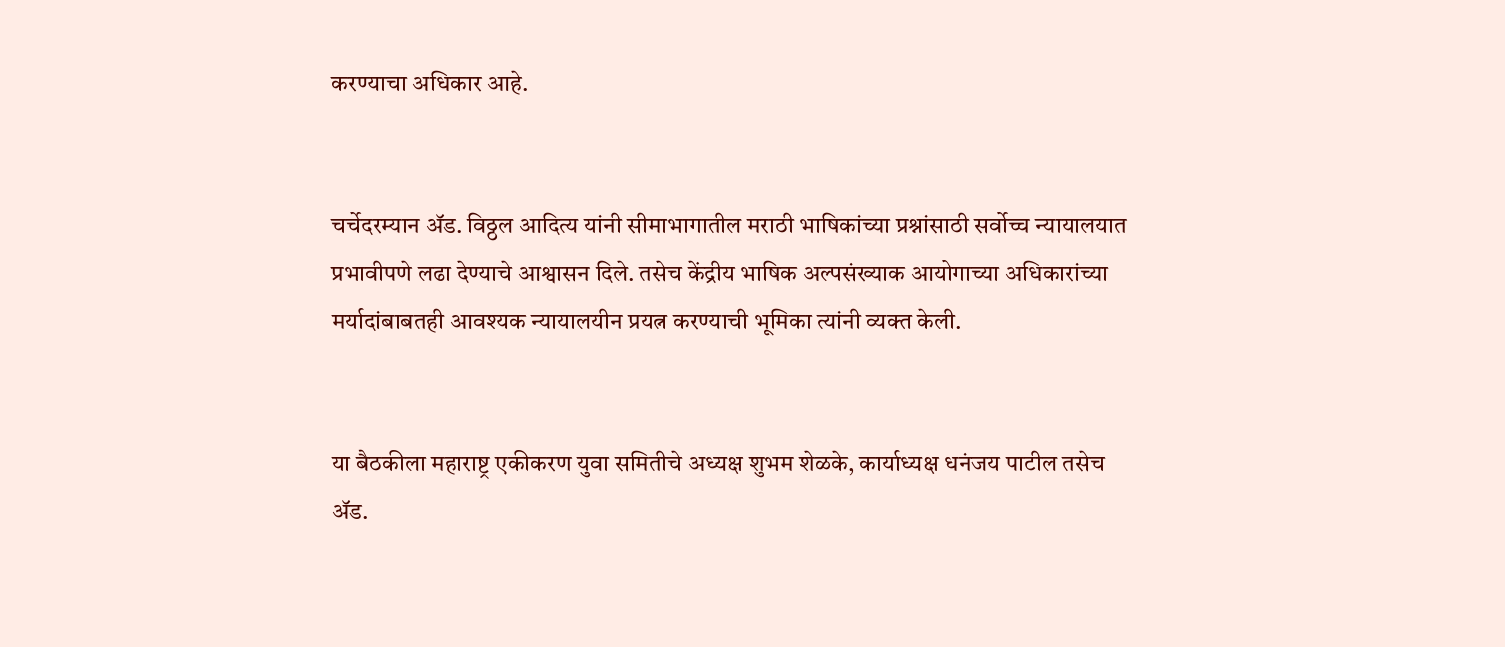करण्याचा अधिकार आहे.


चर्चेदरम्यान ॲड. विठ्ठल आदित्य यांनी सीमाभागातील मराठी भाषिकांच्या प्रश्नांसाठी सर्वोच्च न्यायालयात प्रभावीपणे लढा देण्याचे आश्वासन दिले. तसेच केंद्रीय भाषिक अल्पसंख्याक आयोगाच्या अधिकारांच्या मर्यादांबाबतही आवश्यक न्यायालयीन प्रयत्न करण्याची भूमिका त्यांनी व्यक्त केली.


या बैठकीला महाराष्ट्र एकीकरण युवा समितीचे अध्यक्ष शुभम शेळके, कार्याध्यक्ष धनंजय पाटील तसेच ॲड.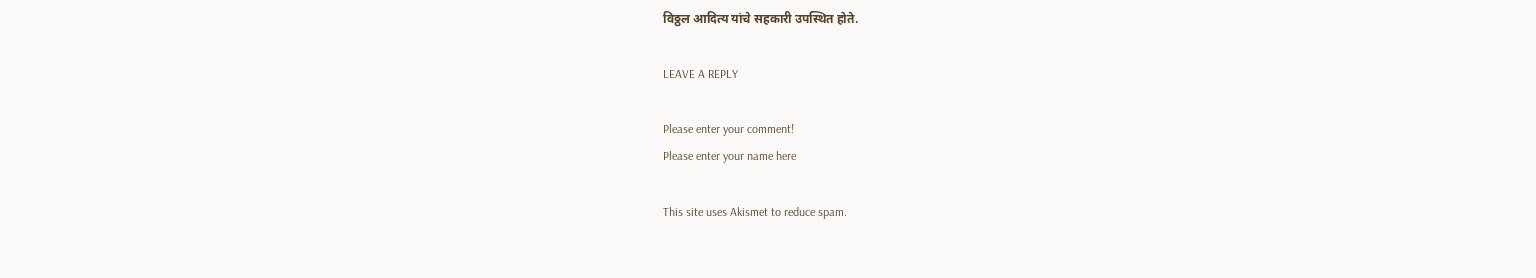विठ्ठल आदित्य यांचे सहकारी उपस्थित होते.

LEAVE A REPLY

Please enter your comment!
Please enter your name here

This site uses Akismet to reduce spam.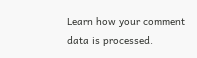Learn how your comment data is processed.